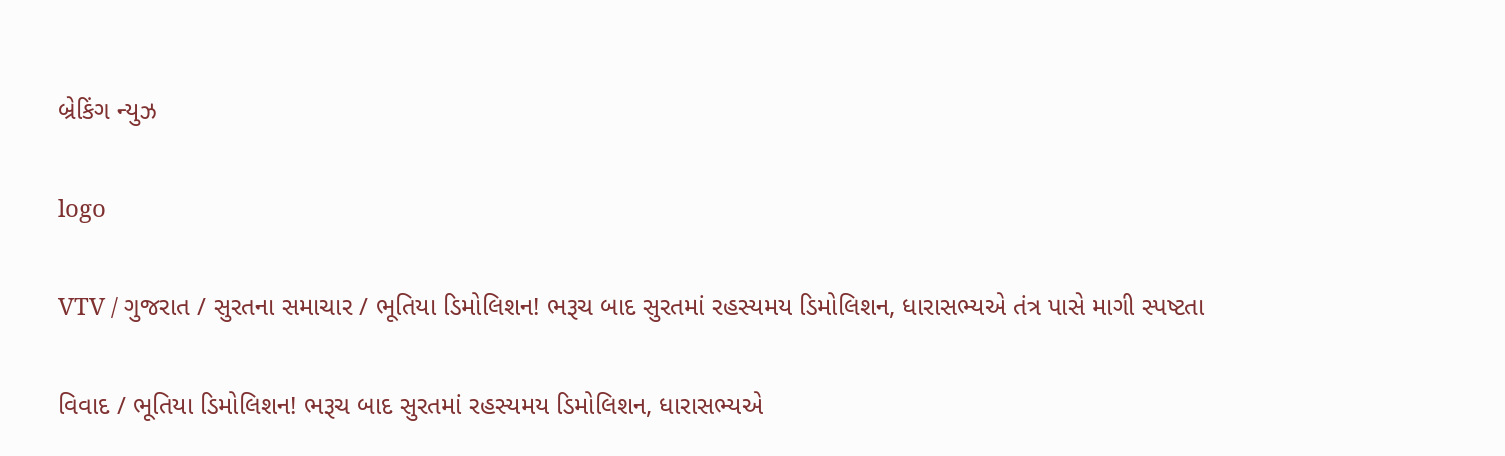બ્રેકિંગ ન્યુઝ

logo

VTV / ગુજરાત / સુરતના સમાચાર / ભૂતિયા ડિમોલિશન! ભરૂચ બાદ સુરતમાં રહસ્યમય ડિમોલિશન, ધારાસભ્યએ તંત્ર પાસે માગી સ્પષ્ટતા

વિવાદ / ભૂતિયા ડિમોલિશન! ભરૂચ બાદ સુરતમાં રહસ્યમય ડિમોલિશન, ધારાસભ્યએ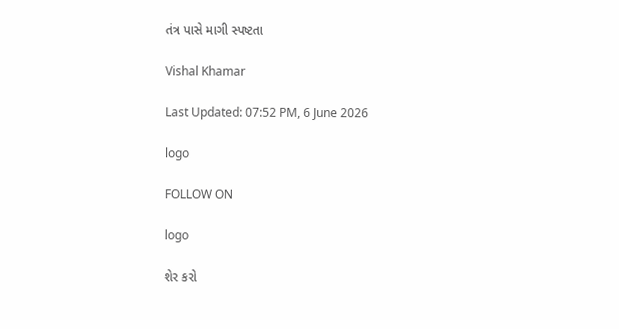તંત્ર પાસે માગી સ્પષ્ટતા

Vishal Khamar

Last Updated: 07:52 PM, 6 June 2026

logo

FOLLOW ON

logo

શેર કરો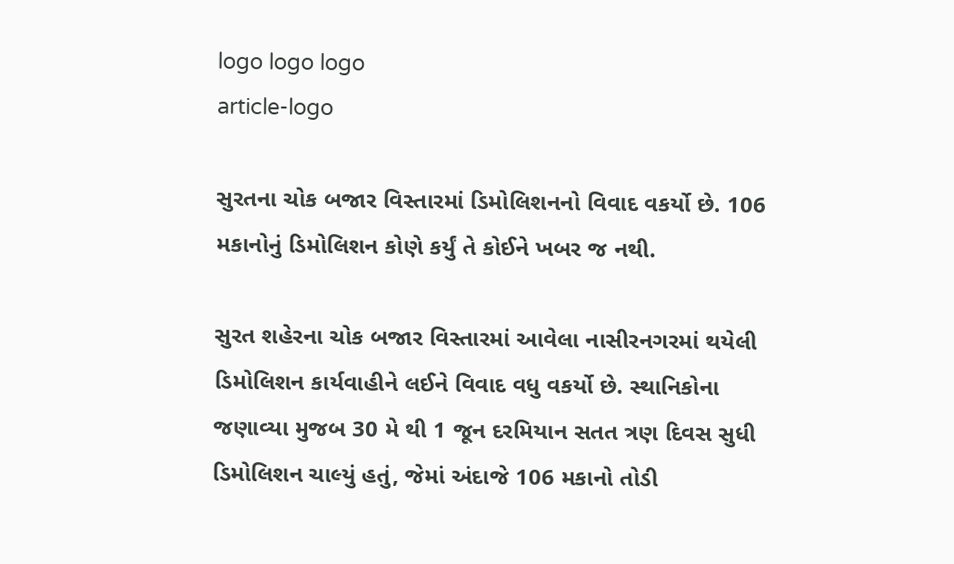logo logo logo
article-logo

સુરતના ચોક બજાર વિસ્તારમાં ડિમોલિશનનો વિવાદ વકર્યો છે. 106 મકાનોનું ડિમોલિશન કોણે કર્યું તે કોઈને ખબર જ નથી.

સુરત શહેરના ચોક બજાર વિસ્તારમાં આવેલા નાસીરનગરમાં થયેલી ડિમોલિશન કાર્યવાહીને લઈને વિવાદ વધુ વકર્યો છે. સ્થાનિકોના જણાવ્યા મુજબ 30 મે થી 1 જૂન દરમિયાન સતત ત્રણ દિવસ સુધી ડિમોલિશન ચાલ્યું હતું, જેમાં અંદાજે 106 મકાનો તોડી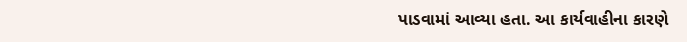પાડવામાં આવ્યા હતા. આ કાર્યવાહીના કારણે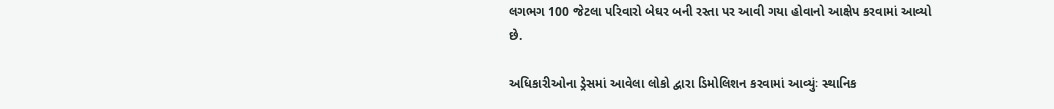લગભગ 100 જેટલા પરિવારો બેઘર બની રસ્તા પર આવી ગયા હોવાનો આક્ષેપ કરવામાં આવ્યો છે.

અધિકારીઓના ડ્રેસમાં આવેલા લોકો દ્વારા ડિમોલિશન કરવામાં આવ્યુંઃ સ્થાનિક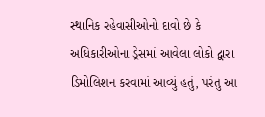સ્થાનિક રહેવાસીઓનો દાવો છે કે અધિકારીઓના ડ્રેસમાં આવેલા લોકો દ્વારા ડિમોલિશન કરવામાં આવ્યું હતું, પરંતુ આ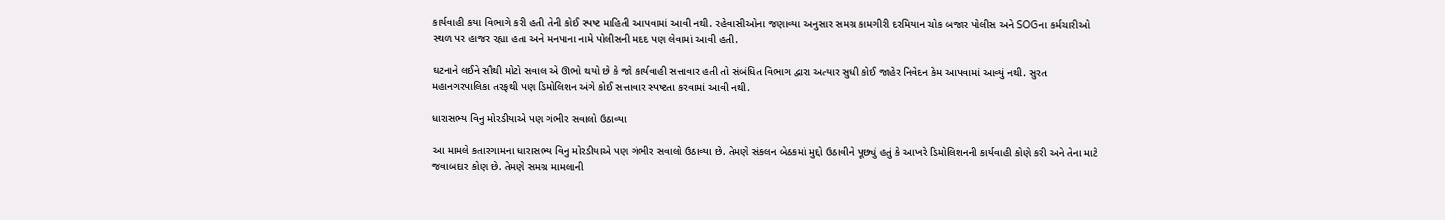કાર્યવાહી કયા વિભાગે કરી હતી તેની કોઈ સ્પષ્ટ માહિતી આપવામાં આવી નથી. રહેવાસીઓના જણાવ્યા અનુસાર સમગ્ર કામગીરી દરમિયાન ચોક બજાર પોલીસ અને SOGના કર્મચારીઓ સ્થળ પર હાજર રહ્યા હતા અને મનપાના નામે પોલીસની મદદ પણ લેવામાં આવી હતી.

ઘટનાને લઈને સૌથી મોટો સવાલ એ ઊભો થયો છે કે જો કાર્યવાહી સત્તાવાર હતી તો સંબંધિત વિભાગ દ્વારા અત્યાર સુધી કોઈ જાહેર નિવેદન કેમ આપવામાં આવ્યું નથી. સુરત મહાનગરપાલિકા તરફથી પણ ડિમોલિશન અંગે કોઈ સત્તાવાર સ્પષ્ટતા કરવામાં આવી નથી.

ધારાસભ્ય વિનુ મોરડીયાએ પણ ગંભીર સવાલો ઉઠાવ્યા

આ મામલે કતારગામના ધારાસભ્ય વિનુ મોરડીયાએ પણ ગંભીર સવાલો ઉઠાવ્યા છે. તેમણે સંકલન બેઠકમાં મુદ્દો ઉઠાવીને પૂછ્યું હતું કે આખરે ડિમોલિશનની કાર્યવાહી કોણે કરી અને તેના માટે જવાબદાર કોણ છે. તેમણે સમગ્ર મામલાની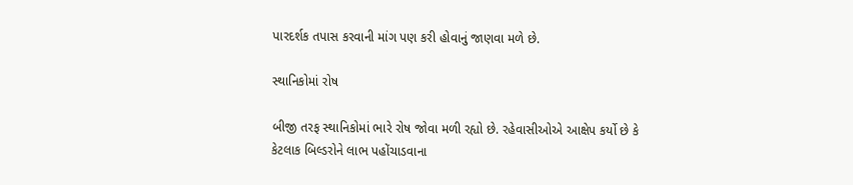પારદર્શક તપાસ કરવાની માંગ પણ કરી હોવાનું જાણવા મળે છે.

સ્થાનિકોમાં રોષ

બીજી તરફ સ્થાનિકોમાં ભારે રોષ જોવા મળી રહ્યો છે. રહેવાસીઓએ આક્ષેપ કર્યો છે કે કેટલાક બિલ્ડરોને લાભ પહોંચાડવાના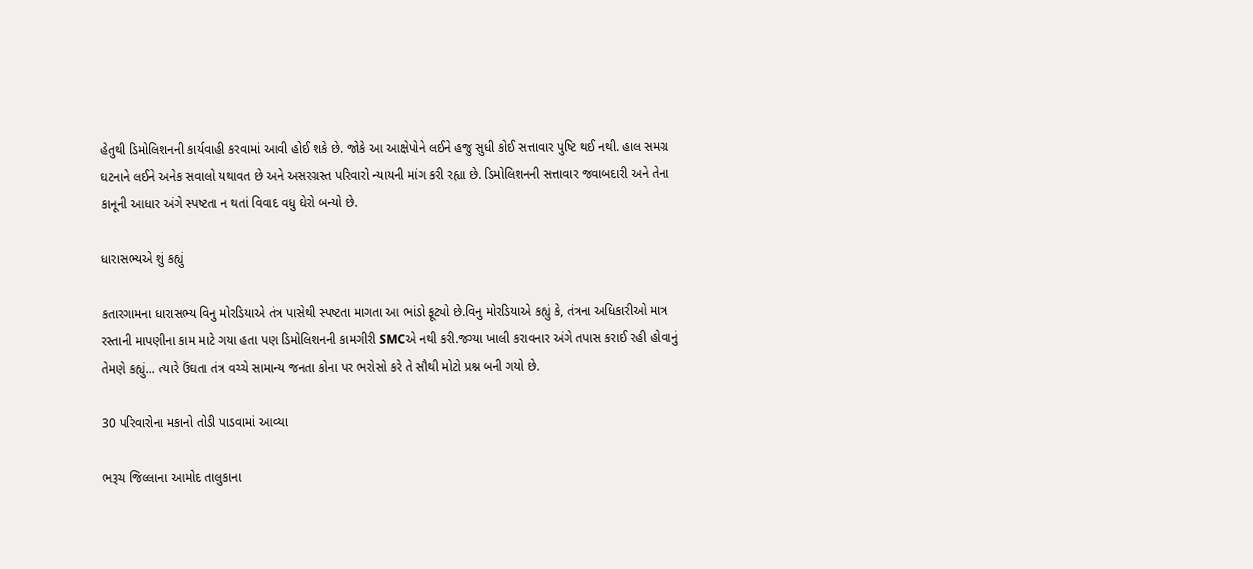હેતુથી ડિમોલિશનની કાર્યવાહી કરવામાં આવી હોઈ શકે છે. જોકે આ આક્ષેપોને લઈને હજુ સુધી કોઈ સત્તાવાર પુષ્ટિ થઈ નથી. હાલ સમગ્ર ઘટનાને લઈને અનેક સવાલો યથાવત છે અને અસરગ્રસ્ત પરિવારો ન્યાયની માંગ કરી રહ્યા છે. ડિમોલિશનની સત્તાવાર જવાબદારી અને તેના કાનૂની આધાર અંગે સ્પષ્ટતા ન થતાં વિવાદ વધુ ઘેરો બન્યો છે.

ધારાસભ્યએ શું કહ્યું

કતારગામના ધારાસભ્ય વિનુ મોરડિયાએ તંત્ર પાસેથી સ્પષ્ટતા માગતા આ ભાંડો ફૂટ્યો છે.વિનુ મોરડિયાએ કહ્યું કે, તંત્રના અધિકારીઓ માત્ર રસ્તાની માપણીના કામ માટે ગયા હતા પણ ડિમોલિશનની કામગીરી SMCએ નથી કરી.જગ્યા ખાલી કરાવનાર અંગે તપાસ કરાઈ રહી હોવાનું તેમણે કહ્યું... ત્યારે ઉંઘતા તંત્ર વચ્ચે સામાન્ય જનતા કોના પર ભરોસો કરે તે સૌથી મોટો પ્રશ્ન બની ગયો છે.

30 પરિવારોના મકાનો તોડી પાડવામાં આવ્યા

ભરૂચ જિલ્લાના આમોદ તાલુકાના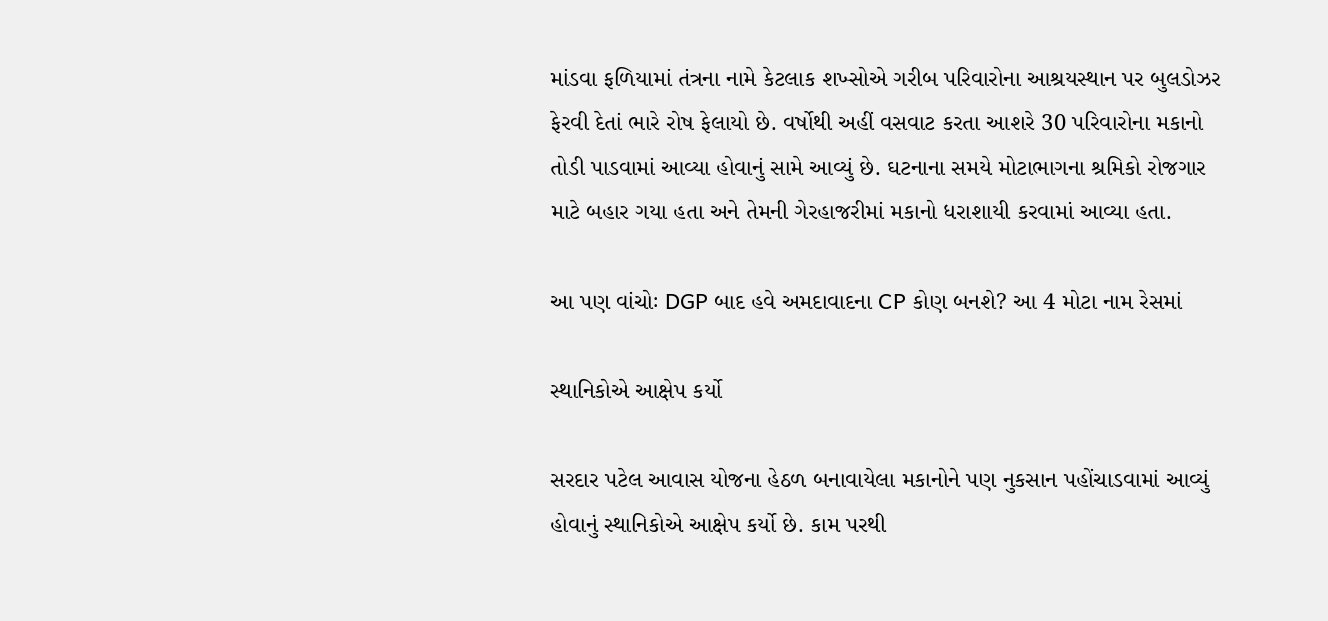માંડવા ફળિયામાં તંત્રના નામે કેટલાક શખ્સોએ ગરીબ પરિવારોના આશ્રયસ્થાન પર બુલડોઝર ફેરવી દેતાં ભારે રોષ ફેલાયો છે. વર્ષોથી અહીં વસવાટ કરતા આશરે 30 પરિવારોના મકાનો તોડી પાડવામાં આવ્યા હોવાનું સામે આવ્યું છે. ઘટનાના સમયે મોટાભાગના શ્રમિકો રોજગાર માટે બહાર ગયા હતા અને તેમની ગેરહાજરીમાં મકાનો ધરાશાયી કરવામાં આવ્યા હતા.

આ પણ વાંચોઃ DGP બાદ હવે અમદાવાદના CP કોણ બનશે? આ 4 મોટા નામ રેસમાં

સ્થાનિકોએ આક્ષેપ કર્યો

સરદાર પટેલ આવાસ યોજના હેઠળ બનાવાયેલા મકાનોને પણ નુકસાન પહોંચાડવામાં આવ્યું હોવાનું સ્થાનિકોએ આક્ષેપ કર્યો છે. કામ પરથી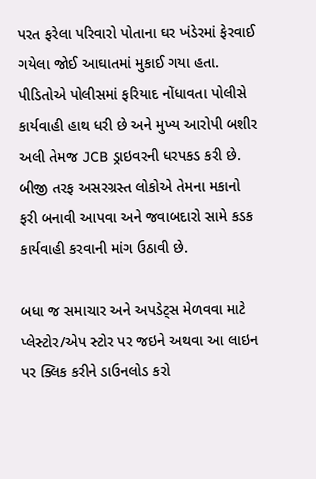પરત ફરેલા પરિવારો પોતાના ઘર ખંડેરમાં ફેરવાઈ ગયેલા જોઈ આઘાતમાં મુકાઈ ગયા હતા. પીડિતોએ પોલીસમાં ફરિયાદ નોંધાવતા પોલીસે કાર્યવાહી હાથ ધરી છે અને મુખ્ય આરોપી બશીર અલી તેમજ JCB ડ્રાઇવરની ધરપકડ કરી છે. બીજી તરફ અસરગ્રસ્ત લોકોએ તેમના મકાનો ફરી બનાવી આપવા અને જવાબદારો સામે કડક કાર્યવાહી કરવાની માંગ ઉઠાવી છે.

બધા જ સમાચાર અને અપડેટ્સ મેળવવા માટે પ્લેસ્ટોર/એપ સ્ટોર પર જઇને અથવા આ લાઇન પર ક્લિક કરીને ડાઉનલોડ કરો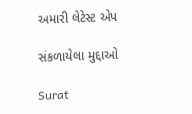અમારી લેટેસ્ટ એપ

સંકળાયેલા મુદ્દાઓ

Surat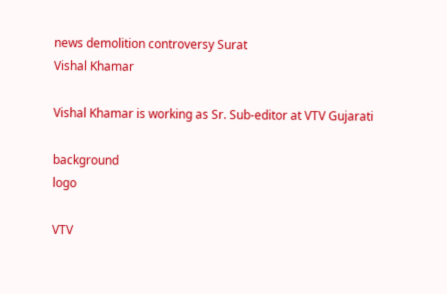news demolition controversy Surat
Vishal Khamar

Vishal Khamar is working as Sr. Sub-editor at VTV Gujarati

background
logo

VTV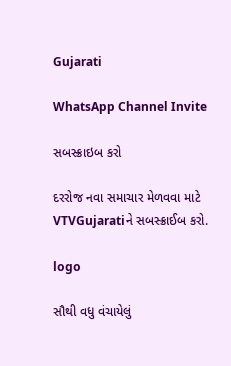Gujarati

WhatsApp Channel Invite

સબસ્ક્રાઇબ કરો

દરરોજ નવા સમાચાર મેળવવા માટે VTVGujaratiને સબસ્ક્રાઈબ કરો.

logo

સૌથી વધુ વંચાયેલું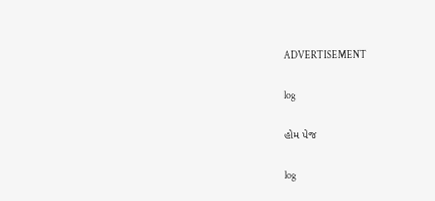ADVERTISEMENT

log

હોમ પેજ

log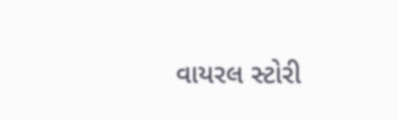વાયરલ સ્ટોરી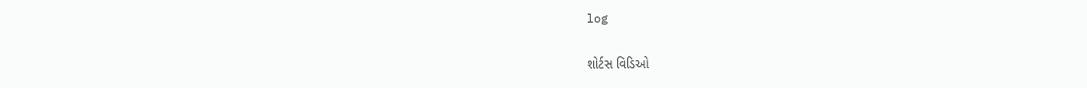log

શોર્ટસ વિડિઓ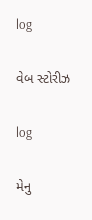log

વેબ સ્ટોરીઝ

log

મેનુ